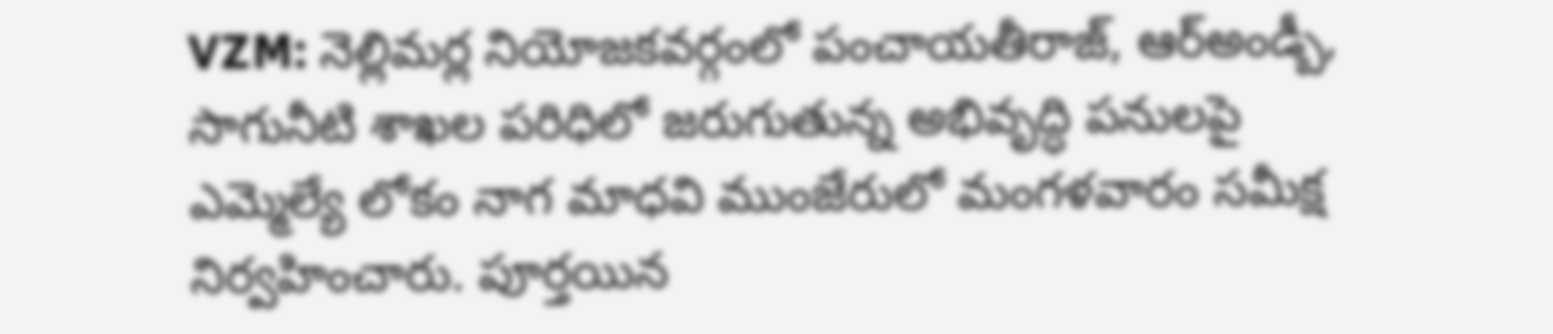VZM: నెల్లిమర్ల నియోజకవర్గంలో పంచాయతీరాజ్, ఆర్అండ్బీ, సాగునీటి శాఖల పరిధిలో జరుగుతున్న అభివృద్ధి పనులపై ఎమ్మెల్యే లోకం నాగ మాధవి ముంజేరులో మంగళవారం సమీక్ష నిర్వహించారు. పూర్తయిన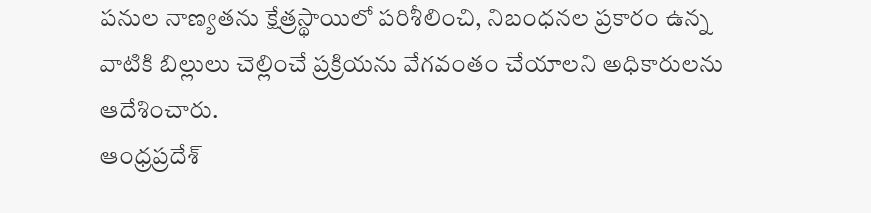పనుల నాణ్యతను క్షేత్రస్థాయిలో పరిశీలించి, నిబంధనల ప్రకారం ఉన్న వాటికి బిల్లులు చెల్లించే ప్రక్రియను వేగవంతం చేయాలని అధికారులను ఆదేశించారు.
ఆంధ్రప్రదేశ్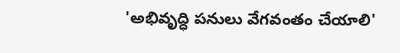'అభివృద్ధి పనులు వేగవంతం చేయాలి'